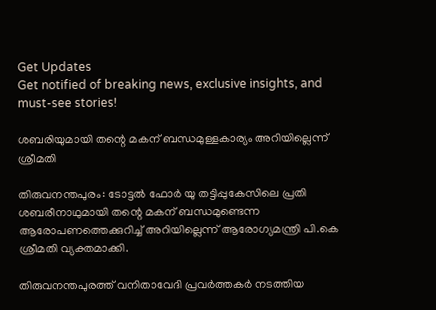Get Updates
Get notified of breaking news, exclusive insights, and must-see stories!

ശബരിയുമായി തന്റെ മകന്‌ ബന്ധമുള്ളകാര്യം അറിയില്ലെന്ന്‌ ശ്രീമതി

തിരുവനന്തപുരം: ടോട്ടല്‍ ഫോര്‍ യു തട്ടിപ്പുകേസിലെ പ്രതി ശബരീനാഥുമായി തന്റെ മകന്‌ ബന്ധമുണ്ടെന്ന ആരോപണത്തെക്കുറിച്ച്‌ അറിയില്ലെന്ന്‌ ആരോഗ്യമന്ത്രി പി.കെ ശ്രീമതി വ്യക്തമാക്കി.

തിരുവനന്തപുരത്ത്‌ വനിതാവേദി പ്രവര്‍ത്തകര്‍ നടത്തിയ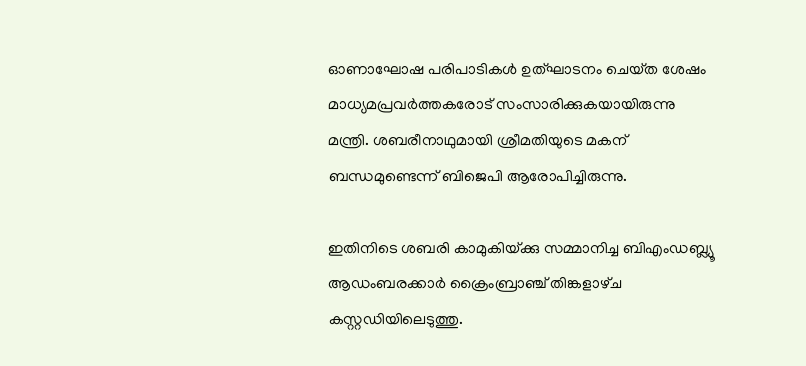ഓണാഘോഷ പരിപാടികള്‍ ഉത്‌ഘാടനം ചെയ്‌ത ശേഷം മാധ്യമപ്രവര്‍ത്തകരോട്‌ സംസാരിക്കുകയായിരുന്നു മന്ത്രി. ശബരീനാഥുമായി ശ്രീമതിയുടെ മകന്‌ ബന്ധമുണ്ടെന്ന്‌ ബിജെപി ആരോപിച്ചിരുന്നു.

ഇതിനിടെ ശബരി കാമുകിയ്‌ക്കു സമ്മാനിച്ച ബിഎംഡബ്ല്യൂ ആഡംബരക്കാര്‍ ക്രൈംബ്രാഞ്ച്‌ തിങ്കളാഴ്‌ച കസ്റ്റഡിയിലെടുത്തു.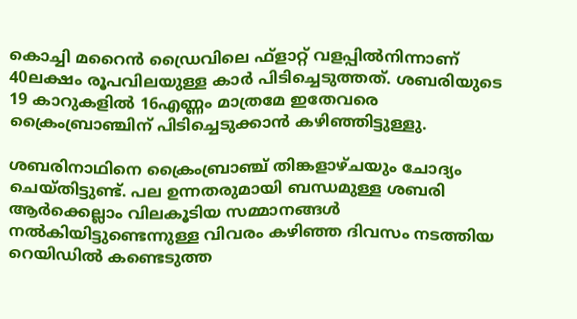കൊച്ചി മറൈന്‍ ഡ്രൈവിലെ ഫ്‌ളാറ്റ്‌ വളപ്പില്‍നിന്നാണ്‌ 40ലക്ഷം രൂപവിലയുള്ള കാര്‍ പിടിച്ചെടുത്തത്‌. ശബരിയുടെ 19 കാറുകളില്‍ 16എണ്ണം മാത്രമേ ഇതേവരെ ക്രൈംബ്രാഞ്ചിന്‌ പിടിച്ചെടുക്കാന്‍ കഴിഞ്ഞിട്ടുള്ളു.

ശബരിനാഥിനെ ക്രൈംബ്രാഞ്ച്‌ തിങ്കളാഴ്‌ചയും ചോദ്യം ചെയ്‌തിട്ടുണ്ട്‌. പല ഉന്നതരുമായി ബന്ധമുള്ള ശബരി ആര്‍ക്കെല്ലാം വിലകൂടിയ സമ്മാനങ്ങള്‍ നല്‍കിയിട്ടുണ്ടെന്നുള്ള വിവരം കഴിഞ്ഞ ദിവസം നടത്തിയ റെയിഡില്‍ കണ്ടെടുത്ത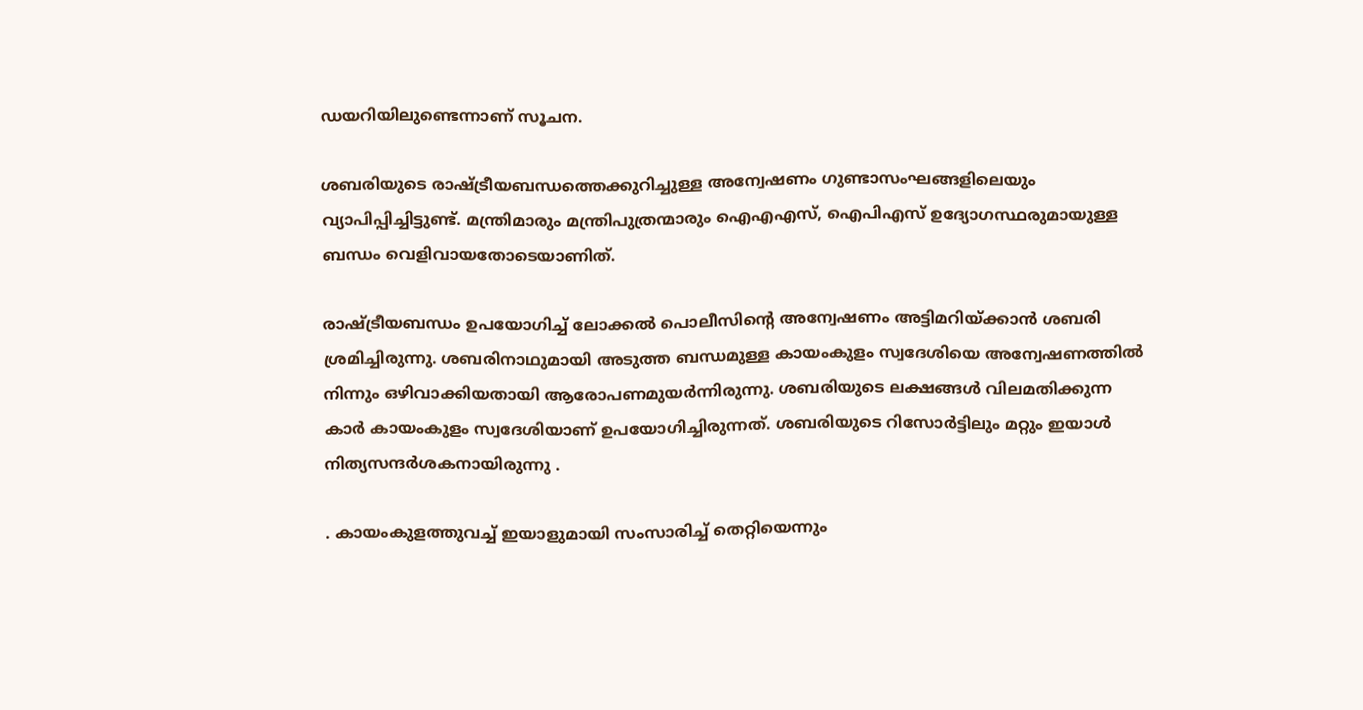ഡയറിയിലുണ്ടെന്നാണ്‌ സൂചന.

ശബരിയുടെ രാഷ്ട്രീയബന്ധത്തെക്കുറിച്ചുള്ള അന്വേഷണം ഗുണ്ടാസംഘങ്ങളിലെയും വ്യാപിപ്പിച്ചിട്ടുണ്ട്‌. മന്ത്രിമാരും മന്ത്രിപുത്രന്മാരും ഐഎഎസ്‌, ഐപിഎസ്‌ ഉദ്യോഗസ്ഥരുമായുള്ള ബന്ധം വെളിവായതോടെയാണിത്‌.

രാഷ്ട്രീയബന്ധം ഉപയോഗിച്ച്‌ ലോക്കല്‍ പൊലീസിന്റെ അന്വേഷണം അട്ടിമറിയ്‌ക്കാന്‍ ശബരി ശ്രമിച്ചിരുന്നു. ശബരിനാഥുമായി അടുത്ത ബന്ധമുള്ള കായംകുളം സ്വദേശിയെ അന്വേഷണത്തില്‍ നിന്നും ഒഴിവാക്കിയതായി ആരോപണമുയര്‍ന്നിരുന്നു. ശബരിയുടെ ലക്ഷങ്ങള്‍ വിലമതിക്കുന്ന കാര്‍ കായംകുളം സ്വദേശിയാണ്‌ ഉപയോഗിച്ചിരുന്നത്‌. ശബരിയുടെ റിസോര്‍ട്ടിലും മറ്റും ഇയാള്‍ നിത്യസന്ദര്‍ശകനായിരുന്നു .

. കായംകുളത്തുവച്ച്‌ ഇയാളുമായി സംസാരിച്ച്‌ തെറ്റിയെന്നും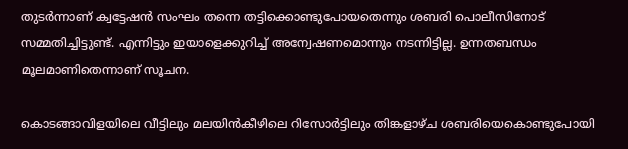തുടര്‍ന്നാണ്‌ ക്വട്ടേഷന്‍ സംഘം തന്നെ തട്ടിക്കൊണ്ടുപോയതെന്നും ശബരി പൊലീസിനോട്‌ സമ്മതിച്ചിട്ടുണ്ട്‌. എന്നിട്ടും ഇയാളെക്കുറിച്ച്‌ അന്വേഷണമൊന്നും നടന്നിട്ടില്ല. ഉന്നതബന്ധം മൂലമാണിതെന്നാണ്‌ സൂചന.

കൊടങ്ങാവിളയിലെ വീട്ടിലും മലയിന്‍കീഴിലെ റിസോര്‍ട്ടിലും തിങ്കളാഴ്‌ച ശബരിയെകൊണ്ടുപോയി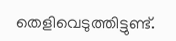തെളിവെടുത്തിട്ടുണ്ട്‌.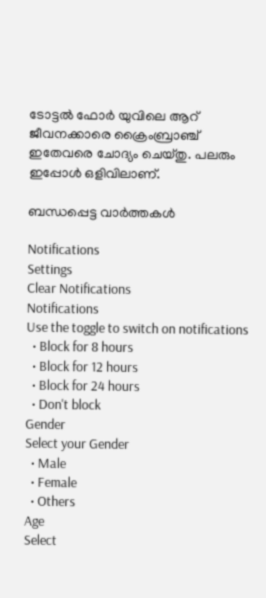ടോട്ടല്‍ ഫോര്‍ യുവിലെ ആറ്‌ ജീവനക്കാരെ ക്രൈംബ്രാഞ്ച്‌ ഇതേവരെ ചോദ്യം ചെയ്‌തു. പലരും ഇപ്പോള്‍ ഒളിവിലാണ്‌.

ബന്ധപ്പെട്ട വാര്‍ത്തകള്‍

Notifications
Settings
Clear Notifications
Notifications
Use the toggle to switch on notifications
  • Block for 8 hours
  • Block for 12 hours
  • Block for 24 hours
  • Don't block
Gender
Select your Gender
  • Male
  • Female
  • Others
Age
Select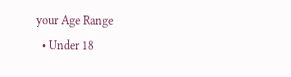your Age Range
  • Under 18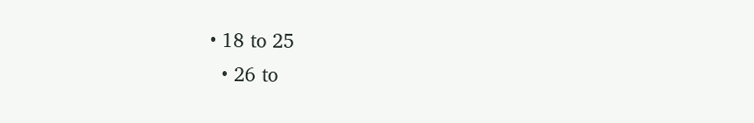• 18 to 25
  • 26 to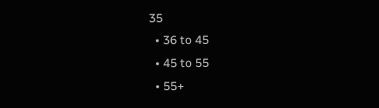35
  • 36 to 45
  • 45 to 55
  • 55+